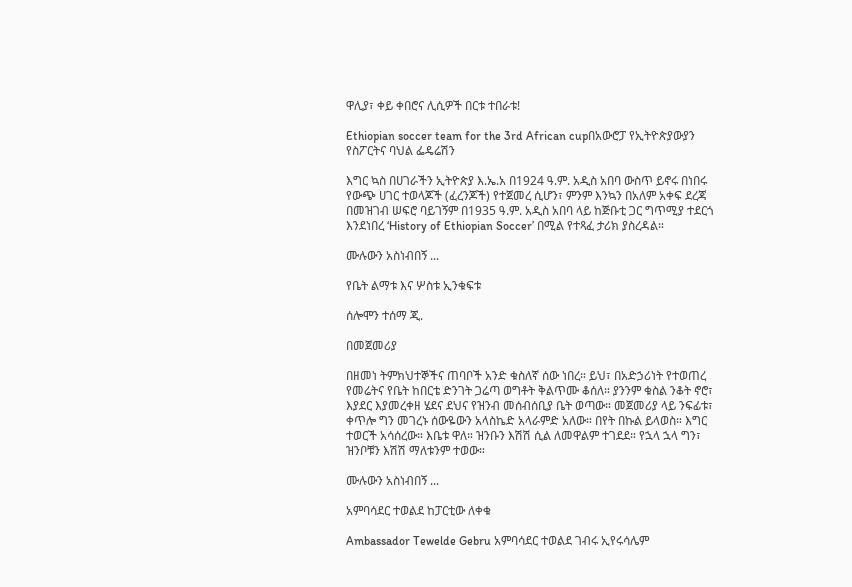ዋሊያ፣ ቀይ ቀበሮና ሊሲዎች በርቱ ተበራቱ!

Ethiopian soccer team for the 3rd African cupበአውሮፓ የኢትዮጵያውያን የስፖርትና ባህል ፌዴሬሽን

እግር ኳስ በሀገራችን ኢትዮጵያ እ.ኤ.አ በ1924 ዓ.ም. አዲስ አበባ ውስጥ ይኖሩ በነበሩ የውጭ ሀገር ተወላጆች (ፈረንጆች) የተጀመረ ሲሆን፣ ምንም እንኳን በአለም አቀፍ ደረጃ በመዝገብ ሠፍሮ ባይገኝም በ1935 ዓ.ም. አዲስ አበባ ላይ ከጅቡቲ ጋር ግጥሚያ ተደርጎ እንደነበረ ‘History of Ethiopian Soccer’ በሚል የተጻፈ ታሪክ ያስረዳል።

ሙሉውን አስነብበኝ ...

የቤት ልማቱ እና ሦስቱ ኢንቁፍቱ

ሰሎሞን ተሰማ ጂ.

በመጀመሪያ

በዘመነ ትምክህተኞችና ጠባቦች አንድ ቁስለኛ ሰው ነበረ። ይህ፣ በአድኃሪነት የተወጠረ የመሬትና የቤት ከበርቴ ድንገት ጋሬጣ ወግቶት ቅልጥሙ ቆሰለ። ያንንም ቁስል ንቆት ኖሮ፣ እያደር እያመረቀዘ ሄደና ደህና የዝንብ መሰብሰቢያ ቤት ወጣው። መጀመሪያ ላይ ንፍፊቱ፣ ቀጥሎ ግን መገረኑ ሰውዬውን አላስኬድ አላራምድ አለው። በየት በኩል ይላወስ። እግር ተወርች አሳሰረው። እቤቱ ዋለ። ዝንቡን እሽሽ ሲል ለመዋልም ተገደደ። የኋላ ኋላ ግን፣ ዝንቦቹን እሽሽ ማለቱንም ተወው።

ሙሉውን አስነብበኝ ...

አምባሳደር ተወልደ ከፓርቲው ለቀቁ

Ambassador Tewelde Gebru አምባሳደር ተወልደ ገብሩ ኢየሩሳሌም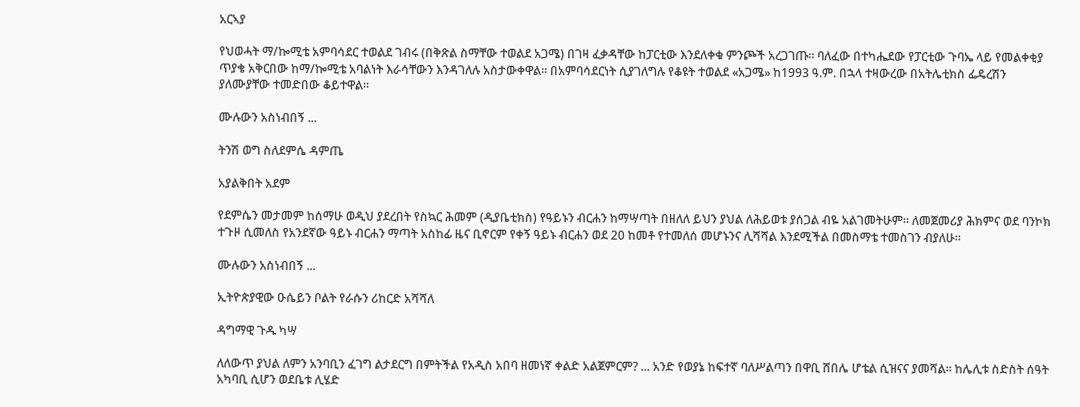አርኣያ

የህወሓት ማ/ኰሚቴ አምባሳደር ተወልደ ገብሩ (በቅጽል ስማቸው ተወልደ አጋሜ) በገዛ ፈቃዳቸው ከፓርቲው እንደለቀቁ ምንጮች አረጋገጡ። ባለፈው በተካሔደው የፓርቲው ጉባኤ ላይ የመልቀቂያ ጥያቄ አቅርበው ከማ/ኰሚቴ አባልነት እራሳቸውን እንዳገለሉ አስታውቀዋል። በአምባሳደርነት ሲያገለግሉ የቆዩት ተወልደ «አጋሜ» ከ1993 ዓ.ም. በኋላ ተዛውረው በአትሌቲክስ ፌዴረሽን ያለሙያቸው ተመድበው ቆይተዋል።

ሙሉውን አስነብበኝ ...

ትንሽ ወግ ስለደምሴ ዳምጤ

አያልቅበት አደም

የደምሴን መታመም ከሰማሁ ወዲህ ያደረበት የስኳር ሕመም (ዲያቤቲክስ) የዓይኑን ብርሐን ከማሣጣት በዘለለ ይህን ያህል ለሕይወቱ ያሰጋል ብዬ አልገመትሁም። ለመጀመሪያ ሕክምና ወደ ባንኮክ ተጉዞ ሲመለስ የአንደኛው ዓይኑ ብርሐን ማጣት አስከፊ ዜና ቢኖርም የቀኝ ዓይኑ ብርሐን ወደ 20 ከመቶ የተመለሰ መሆኑንና ሊሻሻል እንደሚችል በመስማቴ ተመስገን ብያለሁ።

ሙሉውን አስነብበኝ ...

ኢትዮጵያዊው ዑሴይን ቦልት የራሱን ሪከርድ አሻሻለ

ዳግማዊ ጉዱ ካሣ

ለለውጥ ያህል ለምን አንባቢን ፈገግ ልታደርግ በምትችል የአዲስ አበባ ዘመነኛ ቀልድ አልጀምርም? ... አንድ የወያኔ ከፍተኛ ባለሥልጣን በዋቢ ሸበሌ ሆቴል ሲዝናና ያመሻል። ከሌሊቱ ስድስት ሰዓት አካባቢ ሲሆን ወደቤቱ ሊሄድ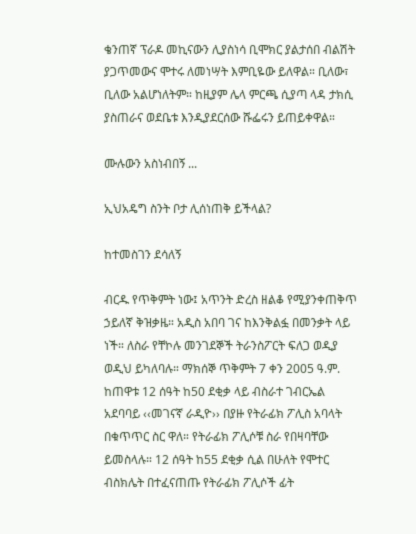ቄንጠኛ ፕራዶ መኪናውን ሊያስነሳ ቢሞክር ያልታሰበ ብልሽት ያጋጥመውና ሞተሩ ለመነሣት እምቢዬው ይለዋል። ቢለው፣ ቢለው አልሆነለትም። ከዚያም ሌላ ምርጫ ሲያጣ ላዳ ታክሲ ያስጠራና ወደቤቱ እንዲያደርሰው ሹፌሩን ይጠይቀዋል።

ሙሉውን አስነብበኝ ...

ኢህአዴግ ስንት ቦታ ሊሰነጠቅ ይችላል?

ከተመስገን ደሳለኝ

ብርዱ የጥቅምት ነው፤ አጥንት ድረስ ዘልቆ የሚያንቀጠቅጥ ኃይለኛ ቅዝቃዜ። አዲስ አበባ ገና ከእንቅልፏ በመንቃት ላይ ነች። ለስራ የቸኮሉ መንገደኞች ትራንስፖርት ፍለጋ ወዲያ ወዲህ ይካለባሉ። ማክሰኞ ጥቅምት 7 ቀን 2005 ዓ.ም. ከጠዋቱ 12 ሰዓት ከ50 ደቂቃ ላይ ብስራተ ገብርኤል አደባባይ ‹‹መገናኛ ራዲዮ›› በያዙ የትራፊክ ፖሊስ አባላት በቁጥጥር ስር ዋለ። የትራፊክ ፖሊሶቹ ስራ የበዛባቸው ይመስላሉ። 12 ሰዓት ከ55 ደቂቃ ሲል በሁለት የሞተር ብስክሌት በተፈናጠጡ የትራፊክ ፖሊሶች ፊት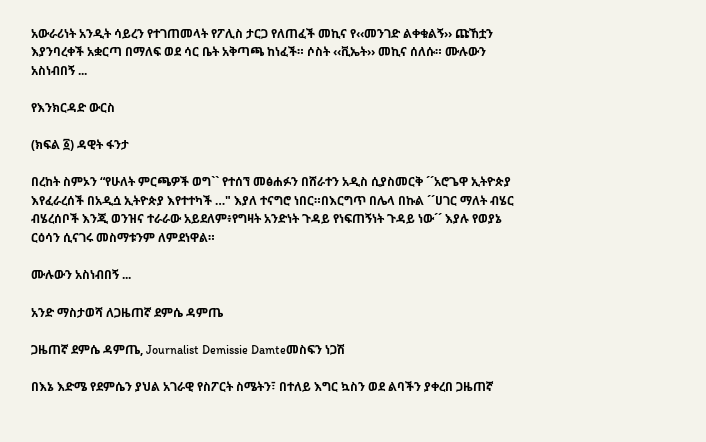አውራሪነት አንዲት ሳይረን የተገጠመላት የፖሊስ ታርጋ የለጠፈች መኪና የ‹‹መንገድ ልቀቁልኝ›› ጩኸቷን እያንባረቀች አቋርጣ በማለፍ ወደ ሳር ቤት አቅጣጫ ከነፈች። ሶስት ‹‹ቪኤት›› መኪና ሰለሱ። ሙሉውን አስነብበኝ ...

የእንክርዳድ ውርስ

(ክፍል ፩) ዳዊት ፋንታ

በረከት ስምኦን “የሁለት ምርጫዎች ወግ`` የተሰኘ መፅሐፉን በሸራተን አዲስ ሲያስመርቅ ´´አሮጌዋ ኢትዮጵያ እየፈራረሰች በአዲሷ ኢትዮጵያ እየተተካች …" እያለ ተናግሮ ነበር።በእርግጥ በሌላ በኩል ´´ሀገር ማለት ብሄር ብሄረሰቦች እንጂ ወንዝና ተራራው አይደለም፥የግዛት አንድነት ጉዳይ የነፍጠኝነት ጉዳይ ነው´´ እያሉ የወያኔ ርዕሳን ሲናገሩ መስማቱንም ለምደነዋል።

ሙሉውን አስነብበኝ ...

አንድ ማስታወሻ ለጋዜጠኛ ደምሴ ዳምጤ

ጋዜጠኛ ደምሴ ዳምጤ, Journalist Demissie Damteመስፍን ነጋሽ

በእኔ እድሜ የደምሴን ያህል አገራዊ የስፖርት ስሜትን፣ በተለይ እግር ኳስን ወደ ልባችን ያቀረበ ጋዜጠኛ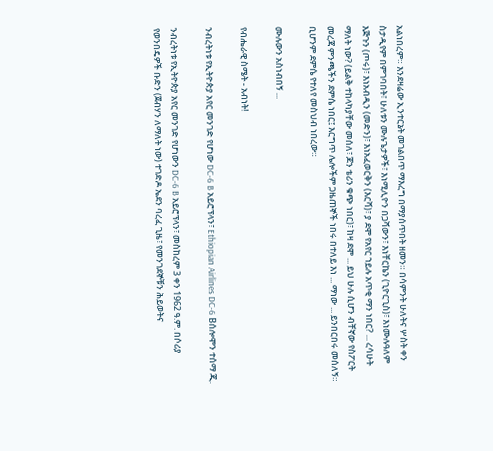አልነበረም። እንደዛሬው ኢንተርኔት መገልበጥ ማእረግ በማያሰጥበት ዘመን። በሳምንት ሁለትና ሦስት ቀን ስታዲየም በምገባበት፣ ሁለቱን ሙሉጌታዎች፣ እነሚሊዮን በጋሻውን፣ እነቸርኬን (ጊዮርጊስ)፣ እነሙሉዓለም እጅጉን (ጦሩ)፣ እነአብዲን (መድን)፣ እነአፈወርቅን (እርሻ)፣ ያ ደሞ የአየር ኀይሉ አጥቂ ማን ነበር? ... ረሳሁት ማለት ነው? (ይልቅ ተከላካያቸው መሰለ፣ ጆን ቴሪን ቁጭ ነበር)፣ ከዛ ደሞ ... ይህ ሁሉ ሲሆን ብቸኛው የስፖርት መረጃ ምንጫችን ደምሴ ነበር፤ እርግጥ ሌሎችም ጋዜጠኞች ነበሩ በተለይ እነ ... ማነው ... ይንበርበሩ መሰለኝ። ቢሆንም ደምሴ የተለየ መስህብ ነበረው።

ሙሉውን አስነብበኝ ...

የብሔራዊ ስሜት - አብነት!

ንብረትነቱ የኢትዮጵያ አየር መንገድ የሆነው DC-6 B አይሮፕላን፣ Ethiopian Airlines DC-6 Bሰሎሞን ተሰማ ጂ.

ንብረትነቱ የኢትዮጵያ አየር መንገድ የሆነውን DC-6 B አይሮፕላን፣ መስከረም 3 ቀን 1962 ዓ.ም. በሶሪያ የወንበዴዎች ቡድን (ጀብሃን ለማለት ነው) ተገድዶ ኤደን ባረፈ ጊዜ፣ የመንገደኞቹን ሕይወትና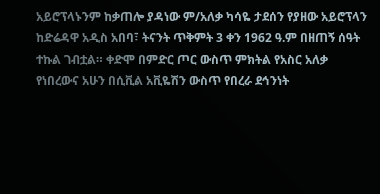አይሮፕላኑንም ከቃጠሎ ያዳነው ም/አለቃ ካሳዬ ታደሰን የያዘው አይሮፕላን ከድሬዳዋ አዲስ አበባ፣ ትናንት ጥቅምት 3 ቀን 1962 ዓ.ም በዘጠኝ ሰዓት ተኩል ገብቷል። ቀድሞ በምድር ጦር ውስጥ ምክትል የአስር አለቃ የነበረውና አሁን በሲቪል አቪዬሽን ውስጥ የበረራ ደኅንነት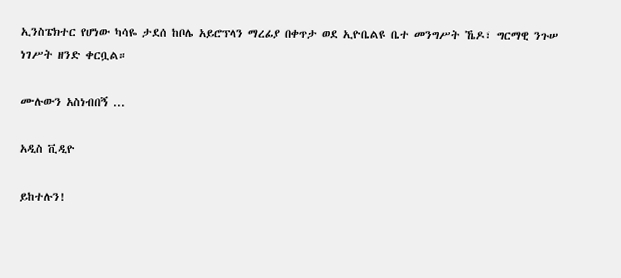ኢንስፔክተር የሆነው ካሳዬ ታደሰ ከቦሌ አይሮፕላን ማረፊያ በቀጥታ ወደ ኢዮቤልዩ ቤተ መንግሥት ኼዶ፣ ግርማዊ ንጉሠ ነገሥት ዘንድ ቀርቧል።

ሙሉውን አስነብበኝ ...

አዲስ ቪዲዮ

ይከተሉን!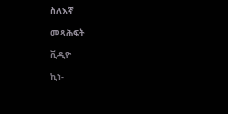ስለእኛ

መጻሕፍት

ቪዲዮ

ኪነ-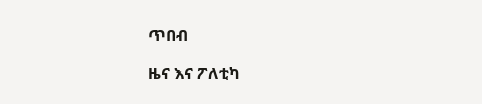ጥበብ

ዜና እና ፖለቲካ